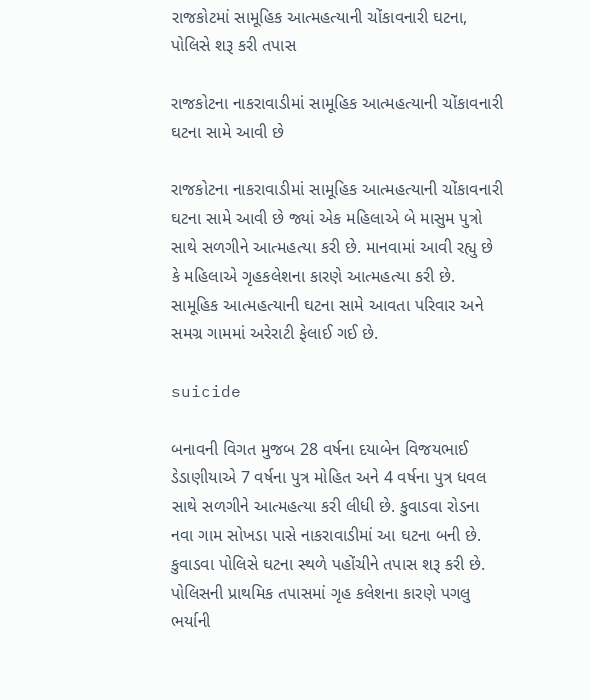રાજકોટમાં સામૂહિક આત્મહત્યાની ચોંકાવનારી ઘટના, પોલિસે શરૂ કરી તપાસ

રાજકોટના નાકરાવાડીમાં સામૂહિક આત્મહત્યાની ચોંકાવનારી ઘટના સામે આવી છે

રાજકોટના નાકરાવાડીમાં સામૂહિક આત્મહત્યાની ચોંકાવનારી ઘટના સામે આવી છે જ્યાં એક મહિલાએ બે માસુમ પુત્રો સાથે સળગીને આત્મહત્યા કરી છે. માનવામાં આવી રહ્યુ છે કે મહિલાએ ગૃહકલેશના કારણે આત્મહત્યા કરી છે. સામૂહિક આત્મહત્યાની ઘટના સામે આવતા પરિવાર અને સમગ્ર ગામમાં અરેરાટી ફેલાઈ ગઈ છે.

suicide

બનાવની વિગત મુજબ 28 વર્ષના દયાબેન વિજયભાઈ ડેડાણીયાએ 7 વર્ષના પુત્ર મોહિત અને 4 વર્ષના પુત્ર ધવલ સાથે સળગીને આત્મહત્યા કરી લીધી છે. કુવાડવા રોડના નવા ગામ સોખડા પાસે નાકરાવાડીમાં આ ઘટના બની છે. કુવાડવા પોલિસે ઘટના સ્થળે પહોંચીને તપાસ શરૂ કરી છે. પોલિસની પ્રાથમિક તપાસમાં ગૃહ કલેશના કારણે પગલુ ભર્યાની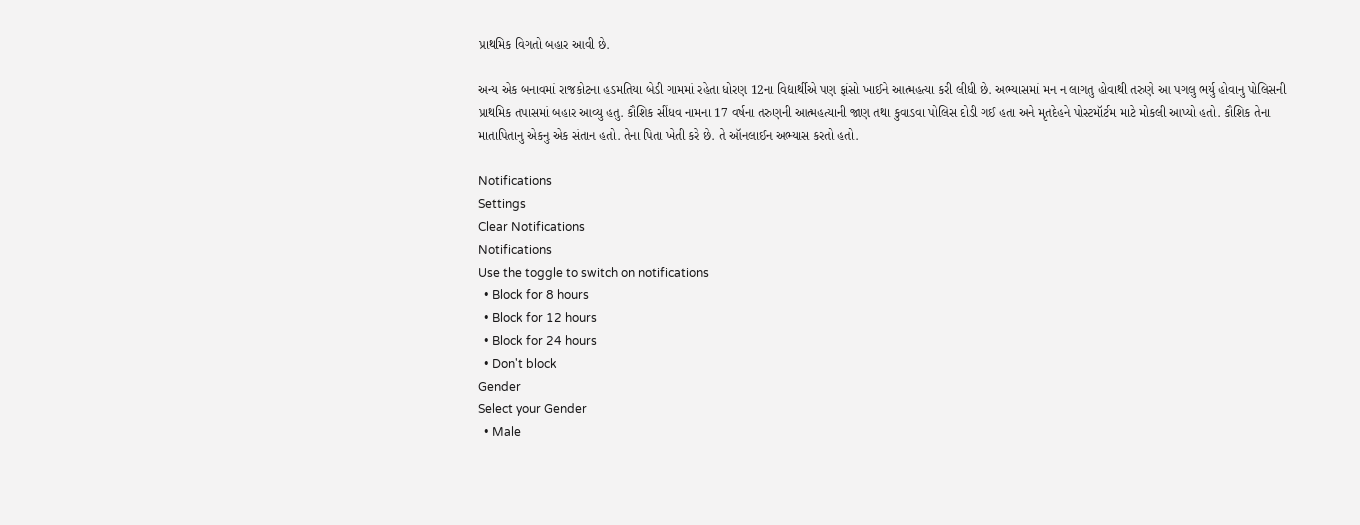પ્રાથમિક વિગતો બહાર આવી છે.

અન્ય એક બનાવમાં રાજકોટના હડમતિયા બેડી ગામમાં રહેતા ધોરણ 12ના વિદ્યાર્થીએ પણ ફાંસો ખાઈને આત્મહત્યા કરી લીધી છે. અભ્યાસમાં મન ન લાગતુ હોવાથી તરુણે આ પગલુ ભર્યુ હોવાનુ પોલિસની પ્રાથમિક તપાસમાં બહાર આવ્યુ હતુ. કૌશિક સીંધવ નામના 17 વર્ષના તરુણની આત્મહત્યાની જાણ તથા કુવાડવા પોલિસ દોડી ગઈ હતા અને મૃતદેહને પોસ્ટમૉર્ટમ માટે મોકલી આપ્યો હતો. કૌશિક તેના માતાપિતાનુ એકનુ એક સંતાન હતો. તેના પિતા ખેતી કરે છે. તે ઑનલાઈન અભ્યાસ કરતો હતો.

Notifications
Settings
Clear Notifications
Notifications
Use the toggle to switch on notifications
  • Block for 8 hours
  • Block for 12 hours
  • Block for 24 hours
  • Don't block
Gender
Select your Gender
  • Male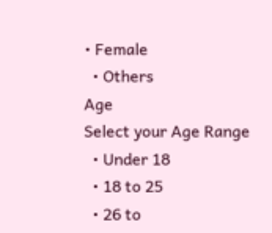• Female
  • Others
Age
Select your Age Range
  • Under 18
  • 18 to 25
  • 26 to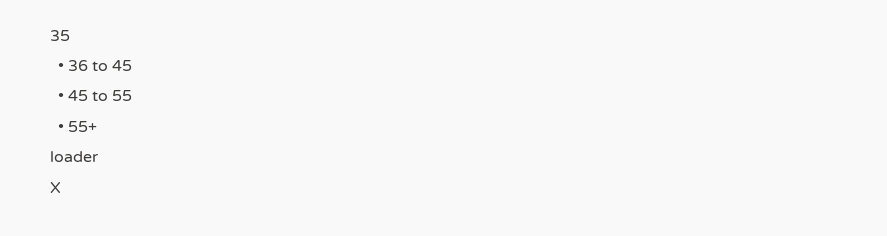35
  • 36 to 45
  • 45 to 55
  • 55+
loader
X